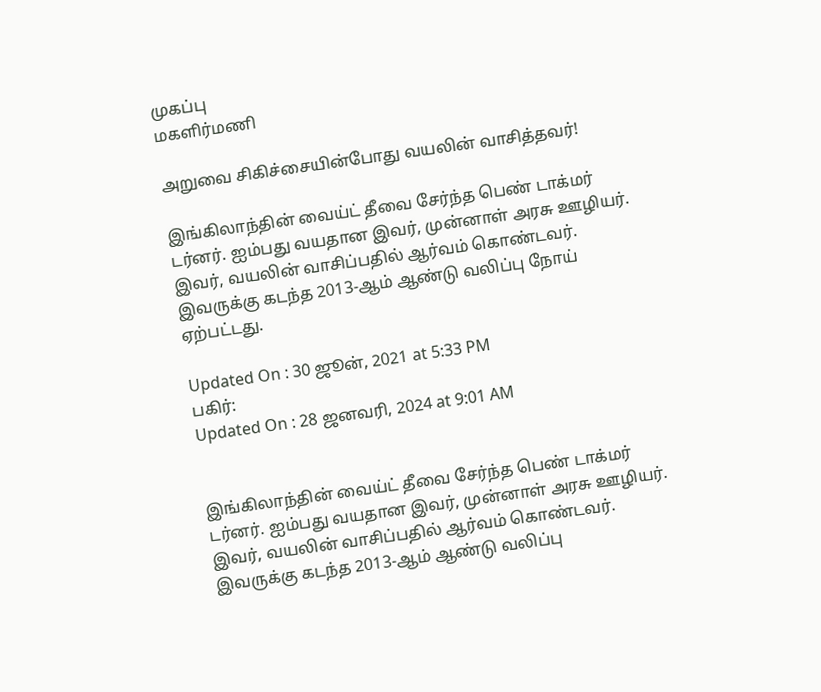முகப்பு
மகளிர்மணி

அறுவை சிகிச்சையின்போது வயலின் வாசித்தவர்!

இங்கிலாந்தின் வைய்ட் தீவை சேர்ந்த பெண் டாக்மர் டர்னர். ஐம்பது வயதான இவர், முன்னாள் அரசு ஊழியர். இவர், வயலின் வாசிப்பதில் ஆர்வம் கொண்டவர். இவருக்கு கடந்த 2013-ஆம் ஆண்டு வலிப்பு நோய் ஏற்பட்டது.

Updated On : 30 ஜூன், 2021 at 5:33 PM
பகிர்:
Updated On : 28 ஜனவரி, 2024 at 9:01 AM


இங்கிலாந்தின் வைய்ட் தீவை சேர்ந்த பெண் டாக்மர் டர்னர். ஐம்பது வயதான இவர், முன்னாள் அரசு ஊழியர். இவர், வயலின் வாசிப்பதில் ஆர்வம் கொண்டவர். இவருக்கு கடந்த 2013-ஆம் ஆண்டு வலிப்பு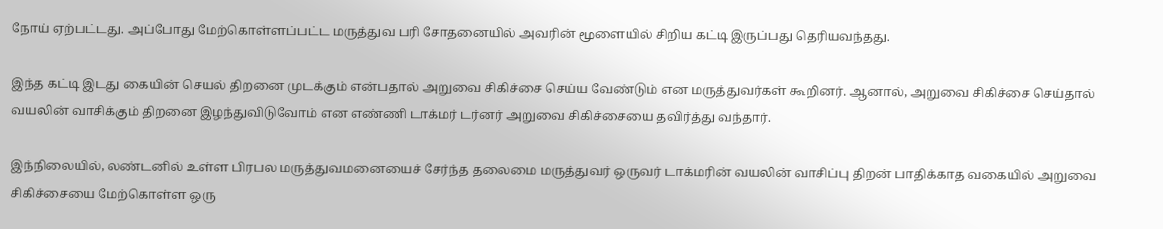நோய் ஏற்பட்டது. அப்போது மேற்கொள்ளப்பட்ட மருத்துவ பரி சோதனையில் அவரின் மூளையில் சிறிய கட்டி இருப்பது தெரியவந்தது.

இந்த கட்டி இடது கையின் செயல் திறனை முடக்கும் என்பதால் அறுவை சிகிச்சை செய்ய வேண்டும் என மருத்துவர்கள் கூறினர். ஆனால், அறுவை சிகிச்சை செய்தால் வயலின் வாசிக்கும் திறனை இழந்துவிடுவோம் என எண்ணி டாக்மர் டர்னர் அறுவை சிகிச்சையை தவிர்த்து வந்தார்.

இந்நிலையில், லண்டனில் உள்ள பிரபல மருத்துவமனையைச் சேர்ந்த தலைமை மருத்துவர் ஒருவர் டாக்மரின் வயலின் வாசிப்பு திறன் பாதிக்காத வகையில் அறுவை சிகிச்சையை மேற்கொள்ள ஒரு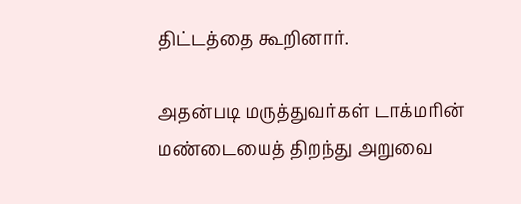திட்டத்தை கூறினார்.

அதன்படி மருத்துவர்கள் டாக்மரின் மண்டையைத் திறந்து அறுவை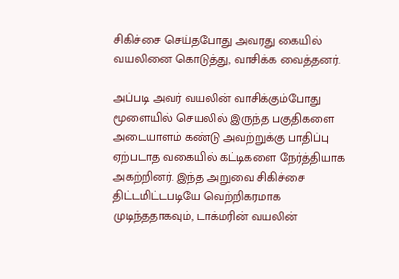சிகிச்சை செய்தபோது அவரது கையில் வயலினை கொடுத்து, வாசிக்க வைத்தனர்.

அப்படி அவர் வயலின் வாசிக்கும்போது மூளையில் செயலில் இருந்த பகுதிகளை அடையாளம் கண்டு அவற்றுக்கு பாதிப்பு ஏற்படாத வகையில் கட்டிகளை நேர்த்தியாக அகற்றினர். இந்த அறுவை சிகிச்சை திட்டமிட்டபடியே வெற்றிகரமாக முடிந்ததாகவும், டாக்மரின் வயலின்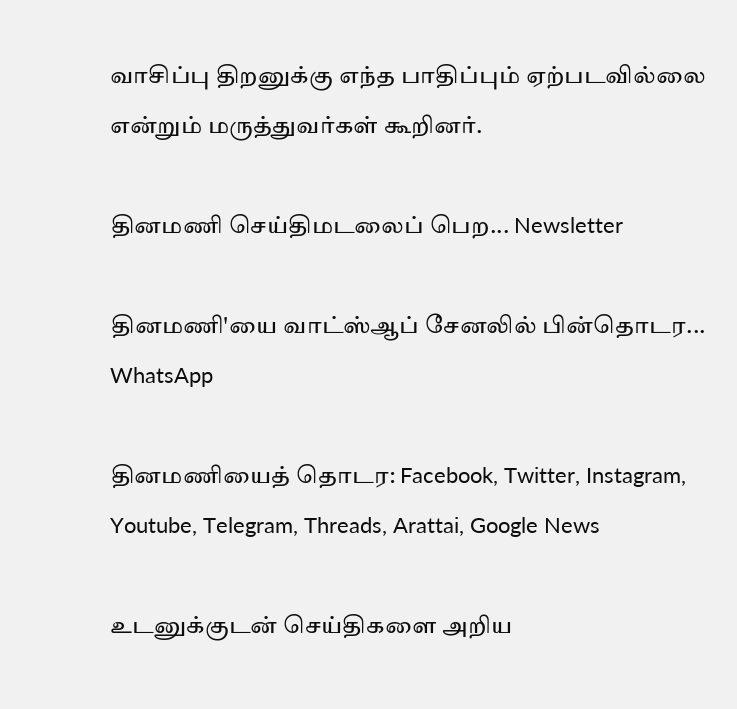வாசிப்பு திறனுக்கு எந்த பாதிப்பும் ஏற்படவில்லை என்றும் மருத்துவர்கள் கூறினர்.

தினமணி செய்திமடலைப் பெற... Newsletter

தினமணி'யை வாட்ஸ்ஆப் சேனலில் பின்தொடர... WhatsApp

தினமணியைத் தொடர: Facebook, Twitter, Instagram, Youtube, Telegram, Threads, Arattai, Google News

உடனுக்குடன் செய்திகளை அறிய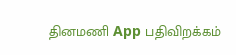தினமணி App பதிவிறக்கம்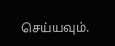செய்யவும்.